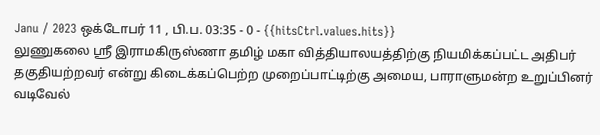Janu / 2023 ஒக்டோபர் 11 , பி.ப. 03:35 - 0 - {{hitsCtrl.values.hits}}
லுணுகலை ஸ்ரீ இராமகிருஸ்ணா தமிழ் மகா வித்தியாலயத்திற்கு நியமிக்கப்பட்ட அதிபர் தகுதியற்றவர் என்று கிடைக்கப்பெற்ற முறைப்பாட்டிற்கு அமைய, பாராளுமன்ற உறுப்பினர் வடிவேல்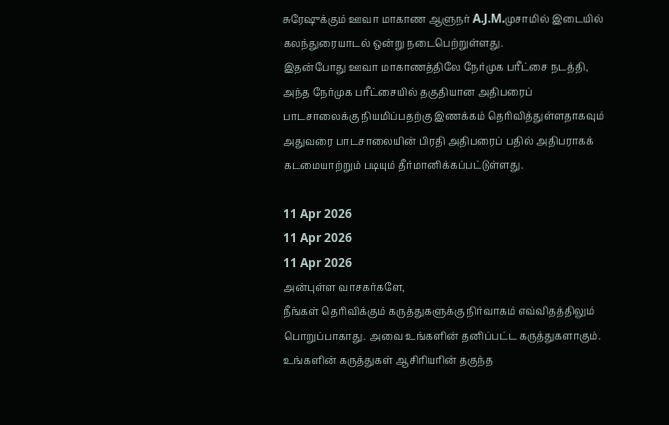சுரேஷுக்கும் ஊவா மாகாண ஆளுநர் A.J.M.முசாமில் இடையில் கலந்துரையாடல் ஒன்று நடைபெற்றுள்ளது.
இதன்போது ஊவா மாகாணத்திலே நேர்முக பரீட்சை நடத்தி, அந்த நேர்முக பரீட்சையில் தகுதியான அதிபரைப் பாடசாலைக்கு நியமிப்பதற்கு இணக்கம் தெரிவித்துள்ளதாகவும் அதுவரை பாடசாலையின் பிரதி அதிபரைப் பதில் அதிபராகக் கடமையாற்றும் படியும் தீர்மானிக்கப்பட்டுள்ளது.

11 Apr 2026
11 Apr 2026
11 Apr 2026
அன்புள்ள வாசகர்களே,
நீங்கள் தெரிவிக்கும் கருத்துகளுக்கு நிர்வாகம் எவ்விதத்திலும் பொறுப்பாகாது. அவை உங்களின் தனிப்பட்ட கருத்துகளாகும். உங்களின் கருத்துகள் ஆசிரியரின் தகுந்த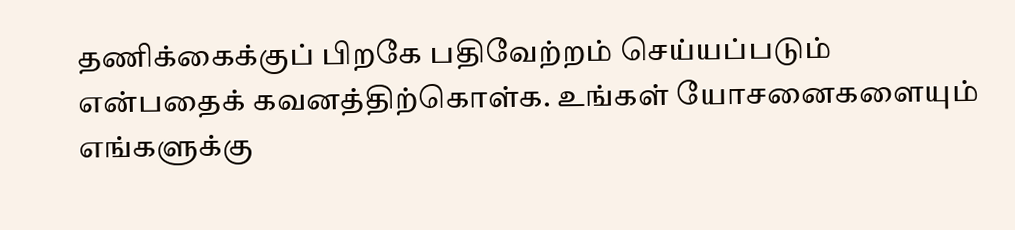தணிக்கைக்குப் பிறகே பதிவேற்றம் செய்யப்படும் என்பதைக் கவனத்திற்கொள்க. உங்கள் யோசனைகளையும் எங்களுக்கு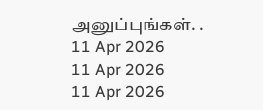அனுப்புங்கள். .
11 Apr 2026
11 Apr 2026
11 Apr 2026